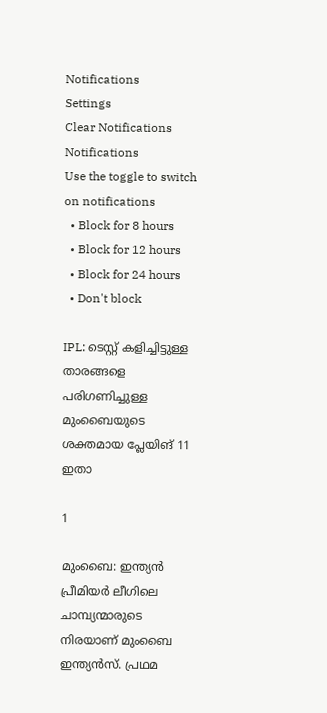Notifications
Settings
Clear Notifications
Notifications
Use the toggle to switch on notifications
  • Block for 8 hours
  • Block for 12 hours
  • Block for 24 hours
  • Don't block

IPL: ടെസ്റ്റ് കളിച്ചിട്ടുള്ള താരങ്ങളെ പരിഗണിച്ചുള്ള മുംബൈയുടെ ശക്തമായ പ്ലേയിങ് 11 ഇതാ

1

മുംബൈ: ഇന്ത്യന്‍ പ്രീമിയര്‍ ലീഗിലെ ചാമ്പ്യന്മാരുടെ നിരയാണ് മുംബൈ ഇന്ത്യന്‍സ്. പ്രഥമ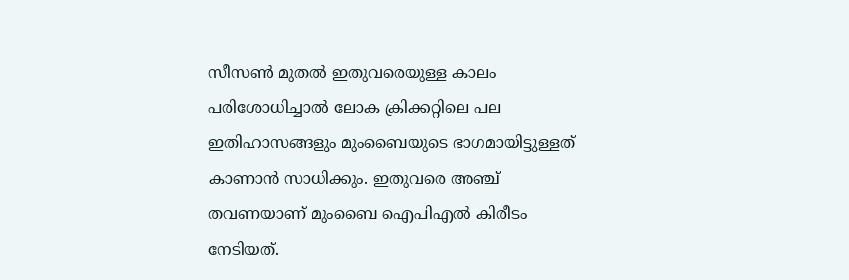സീസണ്‍ മുതല്‍ ഇതുവരെയുള്ള കാലം പരിശോധിച്ചാല്‍ ലോക ക്രിക്കറ്റിലെ പല ഇതിഹാസങ്ങളും മുംബൈയുടെ ഭാഗമായിട്ടുള്ളത് കാണാന്‍ സാധിക്കും. ഇതുവരെ അഞ്ച് തവണയാണ് മുംബൈ ഐപിഎല്‍ കിരീടം നേടിയത്.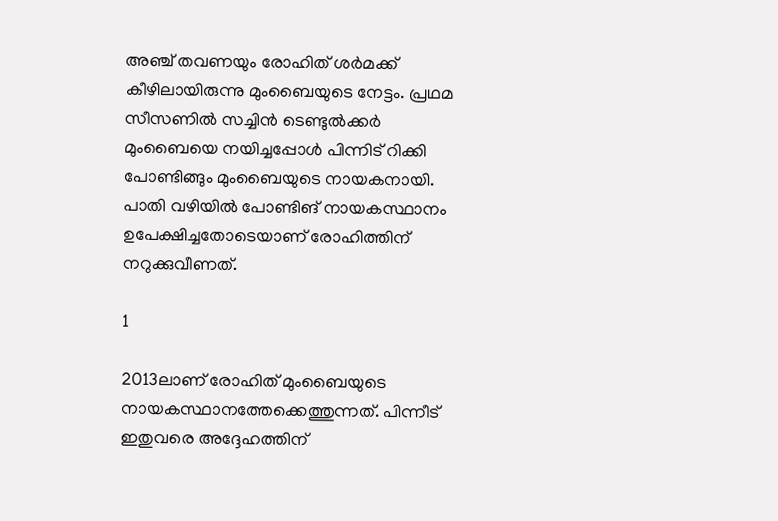അഞ്ച് തവണയും രോഹിത് ശര്‍മക്ക് കീഴിലായിരുന്നു മുംബൈയുടെ നേട്ടം. പ്രഥമ സീസണില്‍ സച്ചിന്‍ ടെണ്ടുല്‍ക്കര്‍ മുംബൈയെ നയിച്ചപ്പോള്‍ പിന്നിട് റിക്കി പോണ്ടിങ്ങും മുംബൈയുടെ നായകനായി. പാതി വഴിയില്‍ പോണ്ടിങ് നായകസ്ഥാനം ഉപേക്ഷിച്ചതോടെയാണ് രോഹിത്തിന് നറുക്കുവീണത്.

1

2013ലാണ് രോഹിത് മുംബൈയുടെ നായകസ്ഥാനത്തേക്കെത്തുന്നത്. പിന്നീട് ഇതുവരെ അദ്ദേഹത്തിന്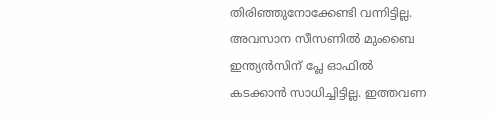തിരിഞ്ഞുനോക്കേണ്ടി വന്നിട്ടില്ല. അവസാന സീസണില്‍ മുംബൈ ഇന്ത്യന്‍സിന് പ്ലേ ഓഫില്‍ കടക്കാന്‍ സാധിച്ചിട്ടില്ല. ഇത്തവണ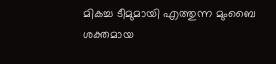മികച്ച ടീമുമായി എത്തുന്ന മുംബൈ ശക്തമായ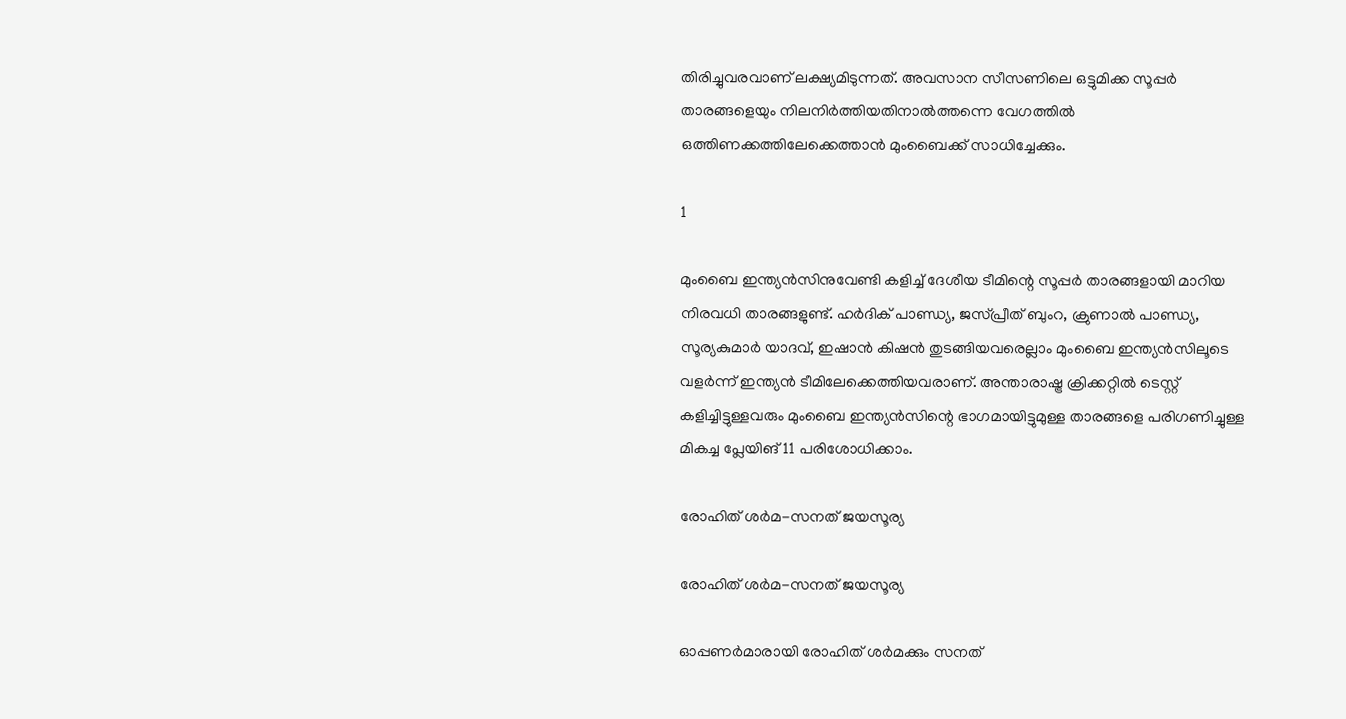തിരിച്ചുവരവാണ് ലക്ഷ്യമിടുന്നത്. അവസാന സീസണിലെ ഒട്ടുമിക്ക സൂപ്പര്‍ താരങ്ങളെയും നിലനിര്‍ത്തിയതിനാല്‍ത്തന്നെ വേഗത്തില്‍ ഒത്തിണക്കത്തിലേക്കെത്താന്‍ മുംബൈക്ക് സാധിച്ചേക്കും.

1

മുംബൈ ഇന്ത്യന്‍സിനുവേണ്ടി കളിച്ച് ദേശീയ ടീമിന്റെ സൂപ്പര്‍ താരങ്ങളായി മാറിയ നിരവധി താരങ്ങളുണ്ട്. ഹര്‍ദിക് പാണ്ഡ്യ, ജസ്പ്രീത് ബുംറ, ക്രുണാല്‍ പാണ്ഡ്യ, സൂര്യകുമാര്‍ യാദവ്, ഇഷാന്‍ കിഷന്‍ തുടങ്ങിയവരെല്ലാം മുംബൈ ഇന്ത്യന്‍സിലൂടെ വളര്‍ന്ന് ഇന്ത്യന്‍ ടീമിലേക്കെത്തിയവരാണ്. അന്താരാഷ്ട്ര ക്രിക്കറ്റില്‍ ടെസ്റ്റ് കളിച്ചിട്ടുള്ളവരും മുംബൈ ഇന്ത്യന്‍സിന്റെ ഭാഗമായിട്ടുമുള്ള താരങ്ങളെ പരിഗണിച്ചുള്ള മികച്ച പ്ലേയിങ് 11 പരിശോധിക്കാം.

രോഹിത് ശര്‍മ-സനത് ജയസൂര്യ

രോഹിത് ശര്‍മ-സനത് ജയസൂര്യ

ഓപ്പണര്‍മാരായി രോഹിത് ശര്‍മക്കും സനത്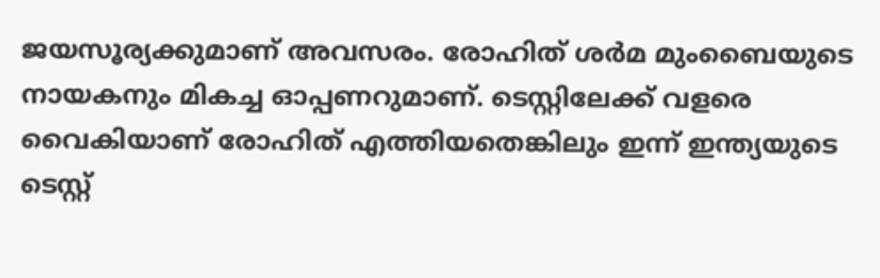ജയസൂര്യക്കുമാണ് അവസരം. രോഹിത് ശര്‍മ മുംബൈയുടെ നായകനും മികച്ച ഓപ്പണറുമാണ്. ടെസ്റ്റിലേക്ക് വളരെ വൈകിയാണ് രോഹിത് എത്തിയതെങ്കിലും ഇന്ന് ഇന്ത്യയുടെ ടെസ്റ്റ്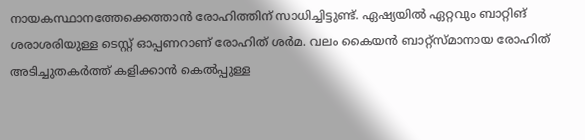നായകസ്ഥാനത്തേക്കെത്താന്‍ രോഹിത്തിന് സാധിച്ചിട്ടുണ്ട്. ഏഷ്യയില്‍ ഏറ്റവും ബാറ്റിങ് ശരാശരിയുള്ള ടെസ്റ്റ് ഓപ്പണറാണ് രോഹിത് ശര്‍മ. വലം കൈയന്‍ ബാറ്റ്‌സ്മാനായ രോഹിത് അടിച്ചുതകര്‍ത്ത് കളിക്കാന്‍ കെല്‍പ്പുള്ള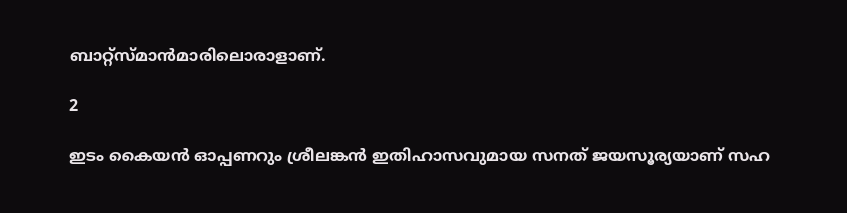ബാറ്റ്‌സ്മാന്‍മാരിലൊരാളാണ്.

2

ഇടം കൈയന്‍ ഓപ്പണറും ശ്രീലങ്കന്‍ ഇതിഹാസവുമായ സനത് ജയസൂര്യയാണ് സഹ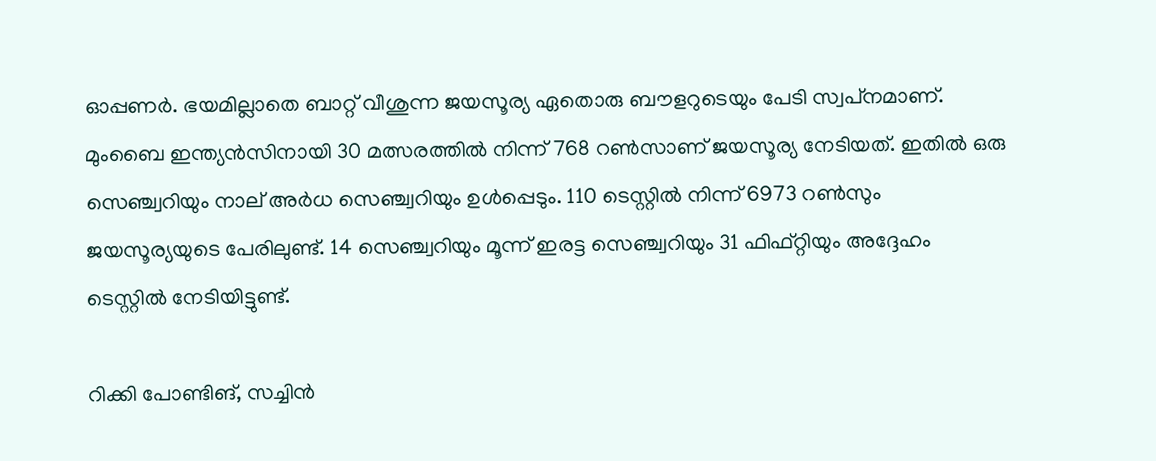ഓപ്പണര്‍. ഭയമില്ലാതെ ബാറ്റ് വീശുന്ന ജയസൂര്യ ഏതൊരു ബൗളറുടെയും പേടി സ്വപ്‌നമാണ്. മുംബൈ ഇന്ത്യന്‍സിനായി 30 മത്സരത്തില്‍ നിന്ന് 768 റണ്‍സാണ് ജയസൂര്യ നേടിയത്. ഇതില്‍ ഒരു സെഞ്ച്വറിയും നാല് അര്‍ധ സെഞ്ച്വറിയും ഉള്‍പ്പെടും. 110 ടെസ്റ്റില്‍ നിന്ന് 6973 റണ്‍സും ജയസൂര്യയുടെ പേരിലുണ്ട്. 14 സെഞ്ച്വറിയും മൂന്ന് ഇരട്ട സെഞ്ച്വറിയും 31 ഫിഫ്റ്റിയും അദ്ദേഹം ടെസ്റ്റില്‍ നേടിയിട്ടുണ്ട്.

റിക്കി പോണ്ടിങ്, സച്ചിന്‍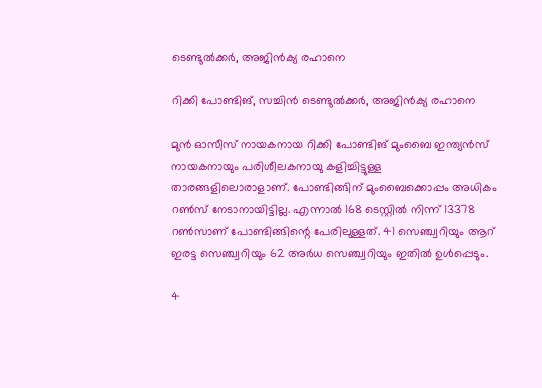ടെണ്ടുല്‍ക്കര്‍, അജിന്‍ക്യ രഹാനെ

റിക്കി പോണ്ടിങ്, സച്ചിന്‍ ടെണ്ടുല്‍ക്കര്‍, അജിന്‍ക്യ രഹാനെ

മുന്‍ ഓസീസ് നായകനായ റിക്കി പോണ്ടിങ് മുംബൈ ഇന്ത്യന്‍സ് നായകനായും പരിശീലകനായു കളിച്ചിട്ടുള്ള താരങ്ങളിലൊരാളാണ്. പോണ്ടിങ്ങിന് മുംബൈക്കൊപ്പം അധികം റണ്‍സ് നേടാനായിട്ടില്ല. എന്നാല്‍ 168 ടെസ്റ്റില്‍ നിന്ന് 13378 റണ്‍സാണ് പോണ്ടിങ്ങിന്റെ പേരിലുള്ളത്. 41 സെഞ്ച്വറിയും ആറ് ഇരട്ട സെഞ്ച്വറിയും 62 അര്‍ധ സെഞ്ച്വറിയും ഇതില്‍ ഉള്‍പ്പെടും.

4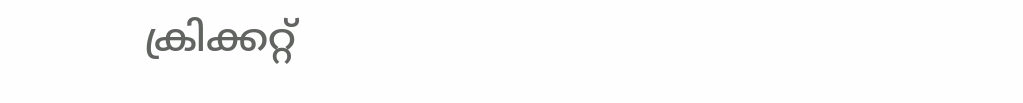ക്രിക്കറ്റ്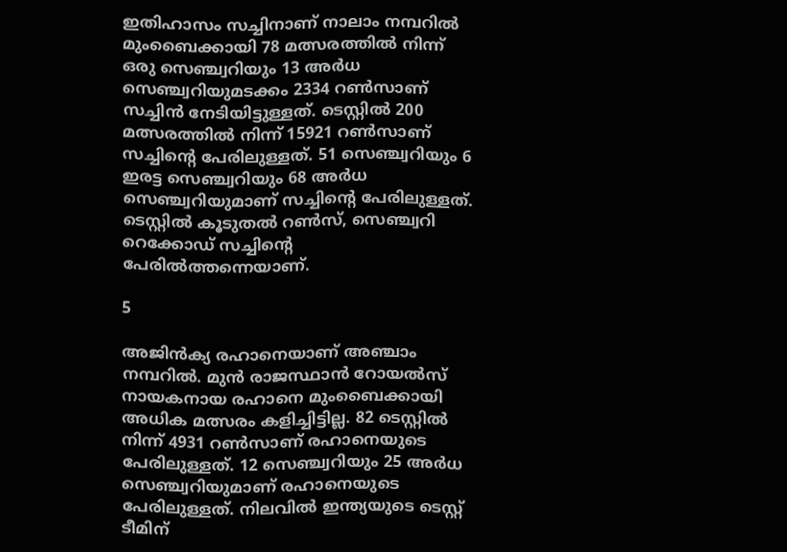ഇതിഹാസം സച്ചിനാണ് നാലാം നമ്പറില്‍ മുംബൈക്കായി 78 മത്സരത്തില്‍ നിന്ന് ഒരു സെഞ്ച്വറിയും 13 അര്‍ധ സെഞ്ച്വറിയുമടക്കം 2334 റണ്‍സാണ് സച്ചിന്‍ നേടിയിട്ടുള്ളത്. ടെസ്റ്റില്‍ 200 മത്സരത്തില്‍ നിന്ന് 15921 റണ്‍സാണ് സച്ചിന്റെ പേരിലുള്ളത്. 51 സെഞ്ച്വറിയും 6 ഇരട്ട സെഞ്ച്വറിയും 68 അര്‍ധ സെഞ്ച്വറിയുമാണ് സച്ചിന്റെ പേരിലുള്ളത്. ടെസ്റ്റില്‍ കൂടുതല്‍ റണ്‍സ്, സെഞ്ച്വറി റെക്കോഡ് സച്ചിന്റെ പേരില്‍ത്തന്നെയാണ്.

5

അജിന്‍ക്യ രഹാനെയാണ് അഞ്ചാം നമ്പറില്‍. മുന്‍ രാജസ്ഥാന്‍ റോയല്‍സ് നായകനായ രഹാനെ മുംബൈക്കായി അധിക മത്സരം കളിച്ചിട്ടില്ല. 82 ടെസ്റ്റില്‍ നിന്ന് 4931 റണ്‍സാണ് രഹാനെയുടെ പേരിലുള്ളത്. 12 സെഞ്ച്വറിയും 25 അര്‍ധ സെഞ്ച്വറിയുമാണ് രഹാനെയുടെ പേരിലുള്ളത്. നിലവില്‍ ഇന്ത്യയുടെ ടെസ്റ്റ് ടീമിന്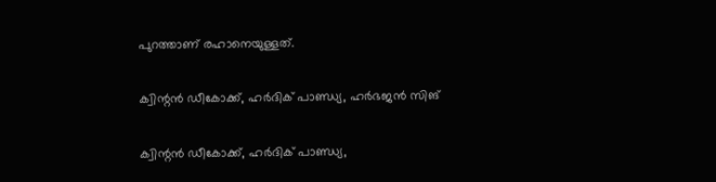പുറത്താണ് രഹാനെയുള്ളത്.

ക്വിന്റന്‍ ഡീകോക്ക്, ഹര്‍ദിക് പാണ്ഡ്യ, ഹര്‍ഭജന്‍ സിങ്

ക്വിന്റന്‍ ഡീകോക്ക്, ഹര്‍ദിക് പാണ്ഡ്യ,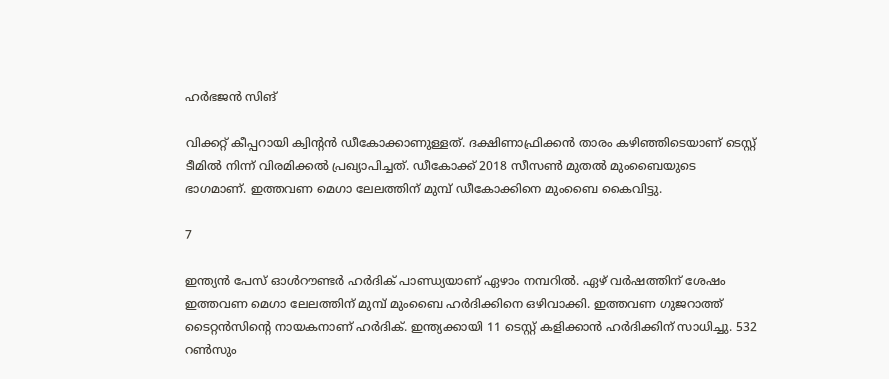ഹര്‍ഭജന്‍ സിങ്

വിക്കറ്റ് കീപ്പറായി ക്വിന്റന്‍ ഡീകോക്കാണുള്ളത്. ദക്ഷിണാഫ്രിക്കന്‍ താരം കഴിഞ്ഞിടെയാണ് ടെസ്റ്റ് ടീമില്‍ നിന്ന് വിരമിക്കല്‍ പ്രഖ്യാപിച്ചത്. ഡീകോക്ക് 2018 സീസണ്‍ മുതല്‍ മുംബൈയുടെ ഭാഗമാണ്. ഇത്തവണ മെഗാ ലേലത്തിന് മുമ്പ് ഡീകോക്കിനെ മുംബൈ കൈവിട്ടു.

7

ഇന്ത്യന്‍ പേസ് ഓള്‍റൗണ്ടര്‍ ഹര്‍ദിക് പാണ്ഡ്യയാണ് ഏഴാം നമ്പറില്‍. ഏഴ് വര്‍ഷത്തിന് ശേഷം ഇത്തവണ മെഗാ ലേലത്തിന് മുമ്പ് മുംബൈ ഹര്‍ദിക്കിനെ ഒഴിവാക്കി. ഇത്തവണ ഗുജറാത്ത് ടൈറ്റന്‍സിന്റെ നായകനാണ് ഹര്‍ദിക്. ഇന്ത്യക്കായി 11 ടെസ്റ്റ് കളിക്കാന്‍ ഹര്‍ദിക്കിന് സാധിച്ചു. 532 റണ്‍സും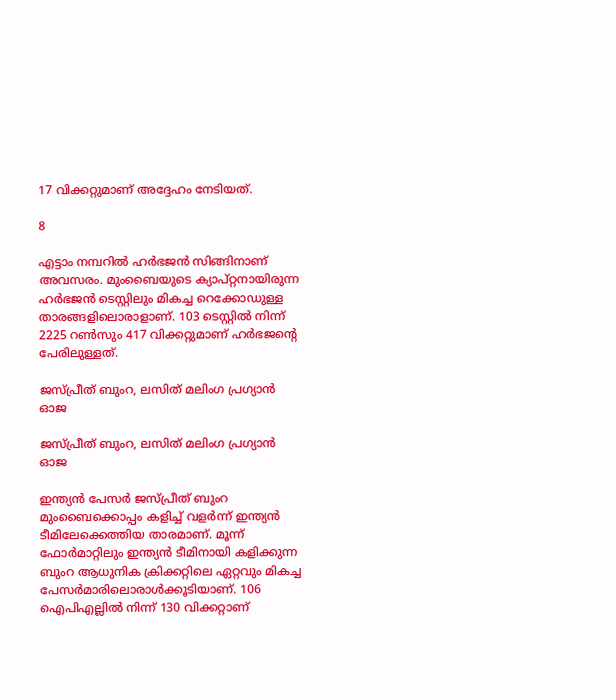17 വിക്കറ്റുമാണ് അദ്ദേഹം നേടിയത്.

8

എട്ടാം നമ്പറില്‍ ഹര്‍ഭജന്‍ സിങ്ങിനാണ് അവസരം. മുംബൈയുടെ ക്യാപ്റ്റനായിരുന്ന ഹര്‍ഭജന്‍ ടെസ്റ്റിലും മികച്ച റെക്കോഡുള്ള താരങ്ങളിലൊരാളാണ്. 103 ടെസ്റ്റില്‍ നിന്ന് 2225 റണ്‍സും 417 വിക്കറ്റുമാണ് ഹര്‍ഭജന്റെ പേരിലുള്ളത്.

ജസ്പ്രീത് ബുംറ, ലസിത് മലിംഗ പ്രഗ്യാന്‍ ഓജ

ജസ്പ്രീത് ബുംറ, ലസിത് മലിംഗ പ്രഗ്യാന്‍ ഓജ

ഇന്ത്യന്‍ പേസര്‍ ജസ്പ്രീത് ബുംറ മുംബൈക്കൊപ്പം കളിച്ച് വളര്‍ന്ന് ഇന്ത്യന്‍ ടീമിലേക്കെത്തിയ താരമാണ്. മൂന്ന് ഫോര്‍മാറ്റിലും ഇന്ത്യന്‍ ടീമിനായി കളിക്കുന്ന ബുംറ ആധുനിക ക്രിക്കറ്റിലെ ഏറ്റവും മികച്ച പേസര്‍മാരിലൊരാള്‍ക്കൂടിയാണ്. 106 ഐപിഎല്ലില്‍ നിന്ന് 130 വിക്കറ്റാണ്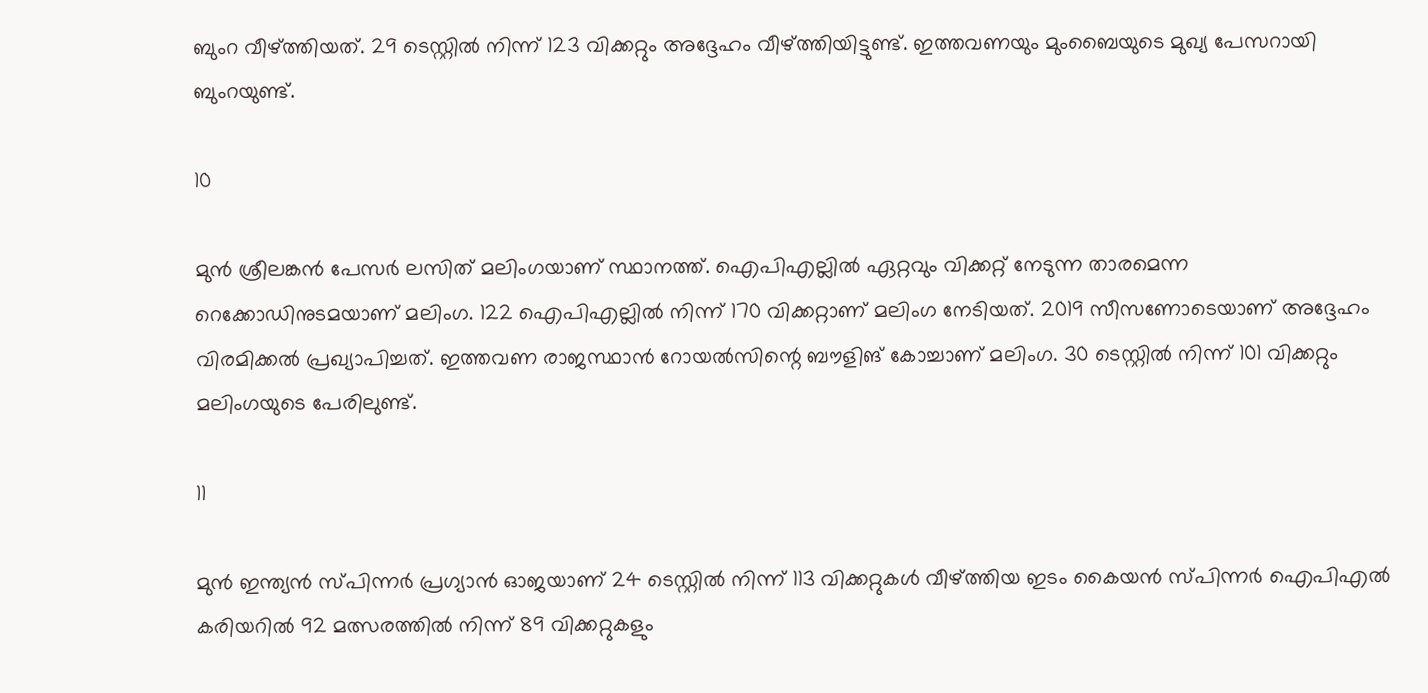ബുംറ വീഴ്ത്തിയത്. 29 ടെസ്റ്റില്‍ നിന്ന് 123 വിക്കറ്റും അദ്ദേഹം വീഴ്ത്തിയിട്ടുണ്ട്. ഇത്തവണയും മുംബൈയുടെ മുഖ്യ പേസറായി ബുംറയുണ്ട്.

10

മുന്‍ ശ്രീലങ്കന്‍ പേസര്‍ ലസിത് മലിംഗയാണ് സ്ഥാനത്ത്. ഐപിഎല്ലില്‍ ഏറ്റവും വിക്കറ്റ് നേടുന്ന താരമെന്ന റെക്കോഡിനുടമയാണ് മലിംഗ. 122 ഐപിഎല്ലില്‍ നിന്ന് 170 വിക്കറ്റാണ് മലിംഗ നേടിയത്. 2019 സീസണോടെയാണ് അദ്ദേഹം വിരമിക്കല്‍ പ്രഖ്യാപിച്ചത്. ഇത്തവണ രാജസ്ഥാന്‍ റോയല്‍സിന്റെ ബൗളിങ് കോച്ചാണ് മലിംഗ. 30 ടെസ്റ്റില്‍ നിന്ന് 101 വിക്കറ്റും മലിംഗയുടെ പേരിലുണ്ട്.

11

മുന്‍ ഇന്ത്യന്‍ സ്പിന്നര്‍ പ്രഗ്യാന്‍ ഓജയാണ് 24 ടെസ്റ്റില്‍ നിന്ന് 113 വിക്കറ്റുകള്‍ വീഴ്ത്തിയ ഇടം കൈയന്‍ സ്പിന്നര്‍ ഐപിഎല്‍ കരിയറില്‍ 92 മത്സരത്തില്‍ നിന്ന് 89 വിക്കറ്റുകളും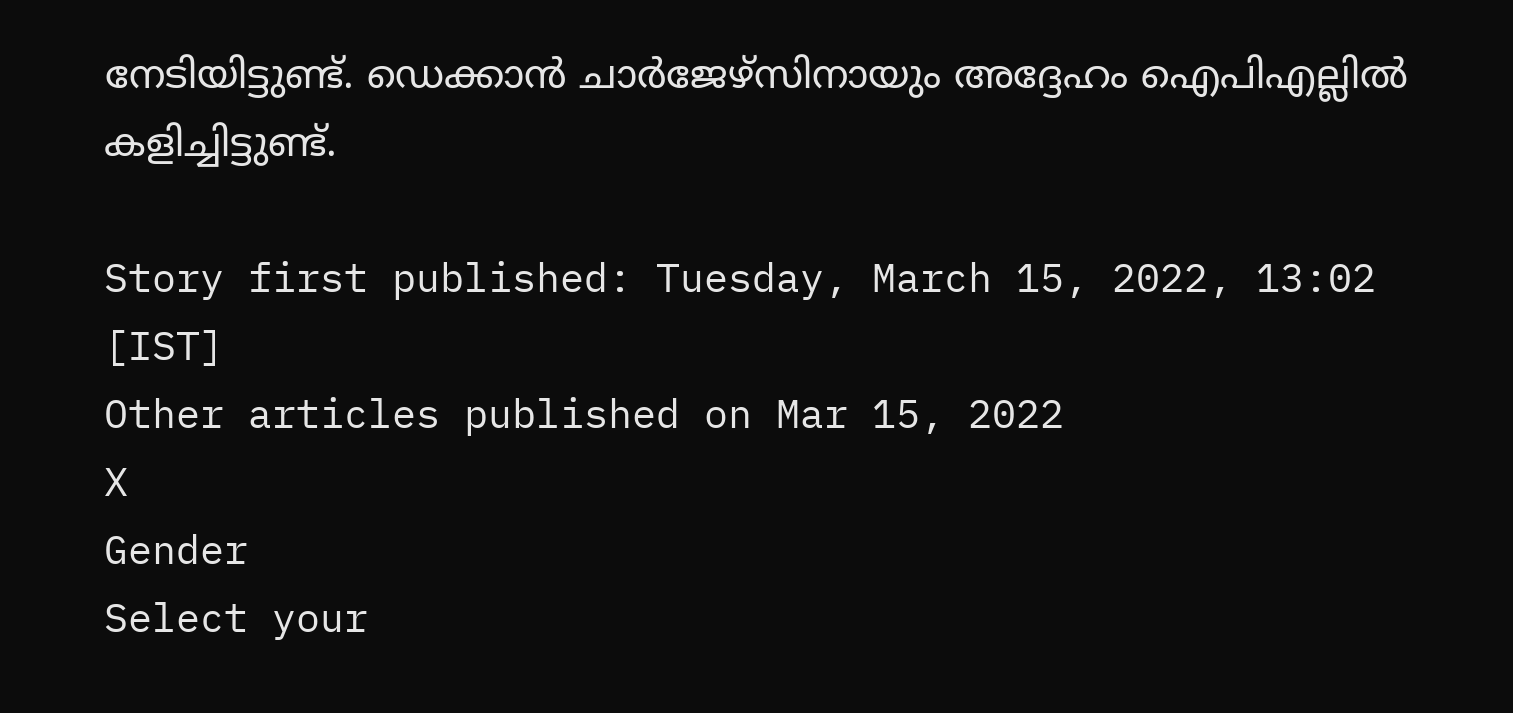നേടിയിട്ടുണ്ട്. ഡെക്കാന്‍ ചാര്‍ജേഴ്‌സിനായും അദ്ദേഹം ഐപിഎല്ലില്‍ കളിച്ചിട്ടുണ്ട്.

Story first published: Tuesday, March 15, 2022, 13:02 [IST]
Other articles published on Mar 15, 2022
X
Gender
Select your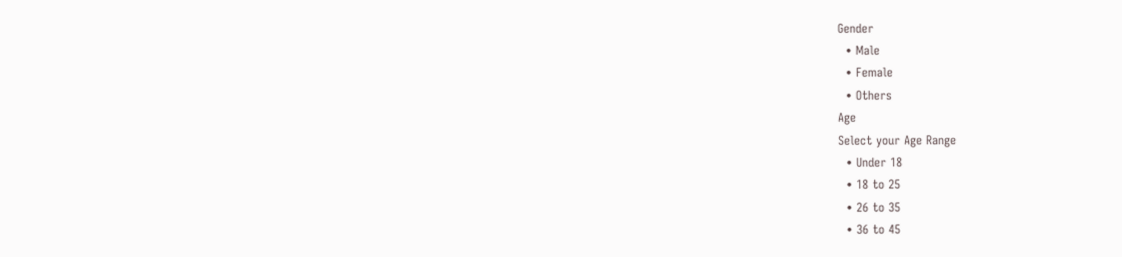Gender
  • Male
  • Female
  • Others
Age
Select your Age Range
  • Under 18
  • 18 to 25
  • 26 to 35
  • 36 to 45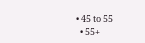• 45 to 55
  • 55+